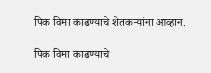पिक विमा काढण्याचे शेतकऱ्यांना आव्हान.

पिक विमा काढण्याचे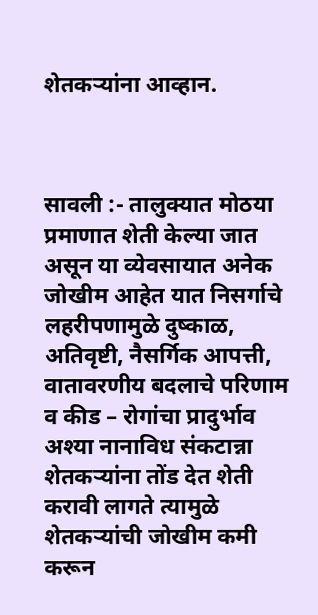शेतकऱ्यांना आव्हान.



सावली :- तालुक्यात मोठया प्रमाणात शेती केल्या जात असून या व्येवसायात अनेक जोखीम आहेत यात निसर्गाचे लहरीपणामुळे दुष्काळ, अतिवृष्टी, नैसर्गिक आपत्ती, वातावरणीय बदलाचे परिणाम व कीड – रोगांचा प्रादुर्भाव अश्या नानाविध संकटान्ना शेतकऱ्यांना तोंड देत शेती करावी लागते त्यामुळे शेतकऱ्यांची जोखीम कमी करून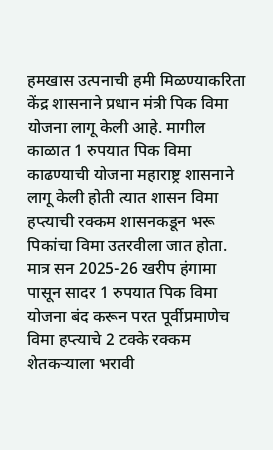हमखास उत्पनाची हमी मिळण्याकरिता केंद्र शासनाने प्रधान मंत्री पिक विमा योजना लागू केली आहे. मागील काळात 1 रुपयात पिक विमा काढण्याची योजना महाराष्ट्र शासनाने लागू केली होती त्यात शासन विमा हप्त्याची रक्कम शासनकडून भरू पिकांचा विमा उतरवीला जात होता. मात्र सन 2025-26 खरीप हंगामा पासून सादर 1 रुपयात पिक विमा योजना बंद करून परत पूर्वीप्रमाणेच विमा हप्त्याचे 2 टक्के रक्कम शेतकऱ्याला भरावी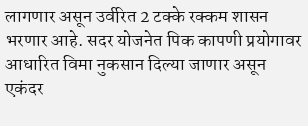लागणार असून उर्वरित 2 टक्के रक्कम शासन भरणार आहे. सदर योजनेत पिक कापणी प्रयोगावर आधारित विमा नुकसान दिल्या जाणार असून एकंदर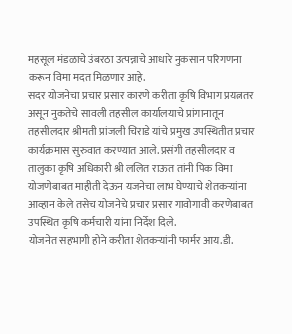महसूल मंडळाचे उंबरठा उत्पन्नाचे आधारे नुकसान परिगणना करून विमा मदत मिळणार आहे.
सदर योजनेचा प्रचार प्रसार कारणे करीता कृषि विभाग प्रयत्नतर असून नुकतेचे सावली तहसील कार्यालयाचे प्रांगानातून तहसीलदार श्रीमती प्रांजली चिराडे यांचे प्रमुख उपस्थितीत प्रचार कार्यक्रमास सुरुवात करण्यात आले. प्रसंगी तहसीलदार व तालुका कृषि अधिकारी श्री ललित राऊत तांनी पिक विमा योजणेबाबत माहीती देऊन यजनेचा लाभ घेण्याचे शेतकऱ्यांना आव्हान केले तसेच योजनेचे प्रचार प्रसार गावोगावी करणेबाबत उपस्थित कृषि कर्मचारी यांना निर्देश दिले.
योजनेत सहभागी होने करीता शेतकऱ्यांनी फार्मर आय.डी.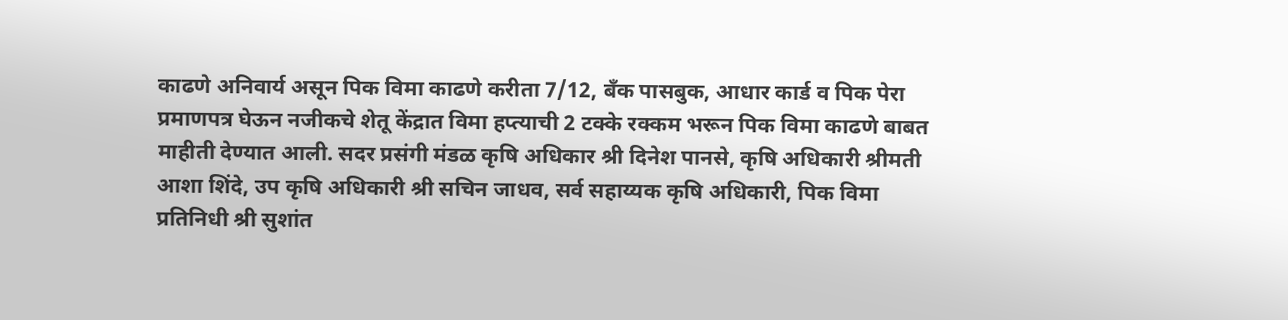काढणे अनिवार्य असून पिक विमा काढणे करीता 7/12, बँक पासबुक, आधार कार्ड व पिक पेरा प्रमाणपत्र घेऊन नजीकचे शेतू केंद्रात विमा हप्त्याची 2 टक्के रक्कम भरून पिक विमा काढणे बाबत माहीती देण्यात आली. सदर प्रसंगी मंडळ कृषि अधिकार श्री दिनेश पानसे, कृषि अधिकारी श्रीमती आशा शिंदे, उप कृषि अधिकारी श्री सचिन जाधव, सर्व सहाय्यक कृषि अधिकारी, पिक विमा प्रतिनिधी श्री सुशांत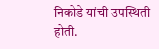निकोडे यांची उपस्थिती होती.